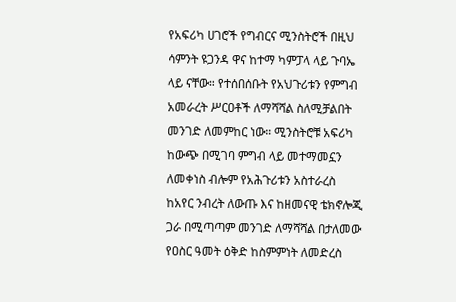የአፍሪካ ሀገሮች የግብርና ሚንስትሮች በዚህ ሳምንት ዩጋንዳ ዋና ከተማ ካምፓላ ላይ ጉባኤ ላይ ናቸው። የተሰበሰቡት የአህጉሪቱን የምግብ አመራረት ሥርዐቶች ለማሻሻል ስለሚቻልበት መንገድ ለመምከር ነው። ሚንስትሮቹ አፍሪካ ከውጭ በሚገባ ምግብ ላይ መተማመኗን ለመቀነስ ብሎም የአሕጉሪቱን አስተራረስ ከአየር ንብረት ለውጡ እና ከዘመናዊ ቴክኖሎጂ ጋራ በሚጣጣም መንገድ ለማሻሻል በታለመው የዐስር ዓመት ዕቅድ ከስምምነት ለመድረስ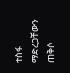ተስፋ ማድረጋቸውን ጠቅሶ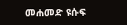መሐመድ ዩሱፍ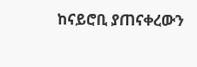ከናይሮቢ ያጠናቀረውን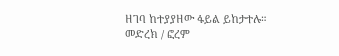ዘገባ ከተያያዘው ፋይል ይከታተሉ።
መድረክ / ፎረም